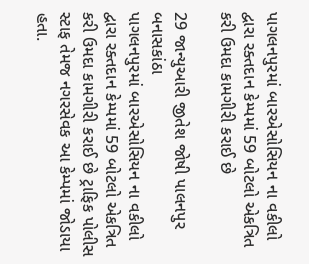પાગલનપુરમાં બારએસોસિયન ના વકીલો દ્વારા રક્તદાન કેમ્પમાં 59 બોટલો એકત્રિત કરી ઉમદા કામગીરી કરાઈ છે

29 જાન્યુઆરી જીતેશ જોષી પાલનપુર બનાસકાંઠા
પાગલનપુરમાં બારએસોસિયન ના વકીલો દ્વારા રક્તદાન કેમ્પમાં 59 બોટલો એકત્રિત કરી ઉમદા કામગીરી કરાઈ છે ટ્રાફિક પોલીસ સ્ટાફ તેમજ નગરસેવક આ કેમ્પમાં જોડાયા હતા.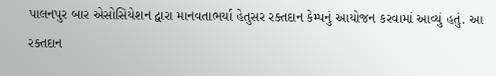પાલનપુર બાર એસોસિયેશન દ્વારા માનવતાભર્યા હેતુસર રક્તદાન કેમ્પનું આયોજન કરવામાં આવ્યું હતું. આ રક્તદાન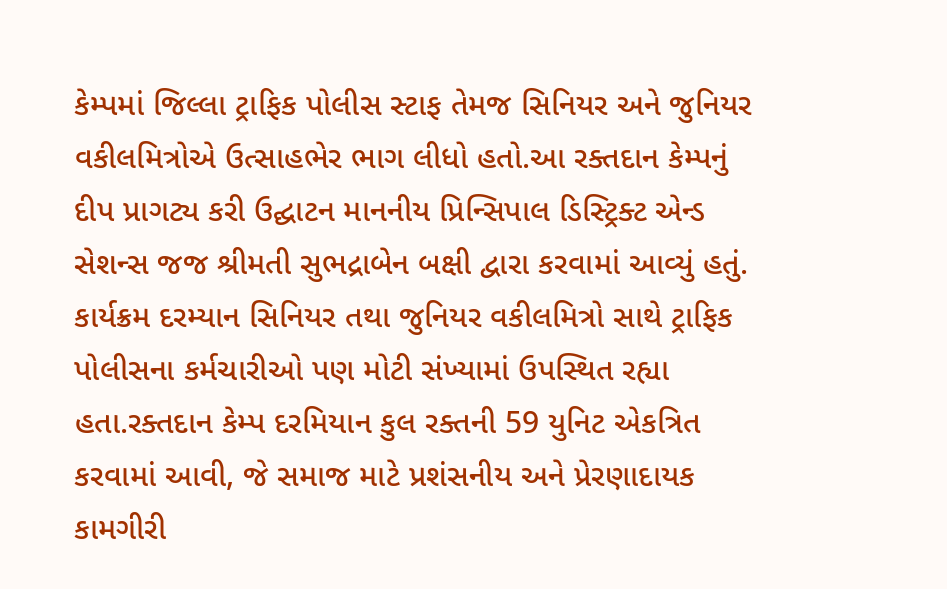કેમ્પમાં જિલ્લા ટ્રાફિક પોલીસ સ્ટાફ તેમજ સિનિયર અને જુનિયર વકીલમિત્રોએ ઉત્સાહભેર ભાગ લીધો હતો.આ રક્તદાન કેમ્પનું દીપ પ્રાગટ્ય કરી ઉદ્ઘાટન માનનીય પ્રિન્સિપાલ ડિસ્ટ્રિક્ટ એન્ડ સેશન્સ જજ શ્રીમતી સુભદ્રાબેન બક્ષી દ્વારા કરવામાં આવ્યું હતું. કાર્યક્રમ દરમ્યાન સિનિયર તથા જુનિયર વકીલમિત્રો સાથે ટ્રાફિક પોલીસના કર્મચારીઓ પણ મોટી સંખ્યામાં ઉપસ્થિત રહ્યા હતા.રક્તદાન કેમ્પ દરમિયાન કુલ રક્તની 59 યુનિટ એકત્રિત કરવામાં આવી, જે સમાજ માટે પ્રશંસનીય અને પ્રેરણાદાયક કામગીરી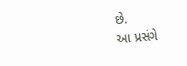છે.
આ પ્રસંગે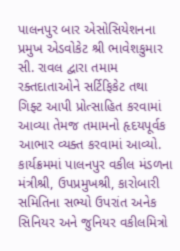પાલનપુર બાર એસોસિયેશનના પ્રમુખ એડવોકેટ શ્રી ભાવેશકુમાર સી. રાવલ દ્વારા તમામ રક્તદાતાઓને સર્ટિફિકેટ તથા ગિફ્ટ આપી પ્રોત્સાહિત કરવામાં આવ્યા તેમજ તમામનો હૃદયપૂર્વક આભાર વ્યક્ત કરવામાં આવ્યો.
કાર્યક્રમમાં પાલનપુર વકીલ મંડળના મંત્રીશ્રી, ઉપપ્રમુખશ્રી, કારોબારી સમિતિના સભ્યો ઉપરાંત અનેક સિનિયર અને જુનિયર વકીલમિત્રો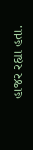હાજર રહ્યા હતા.